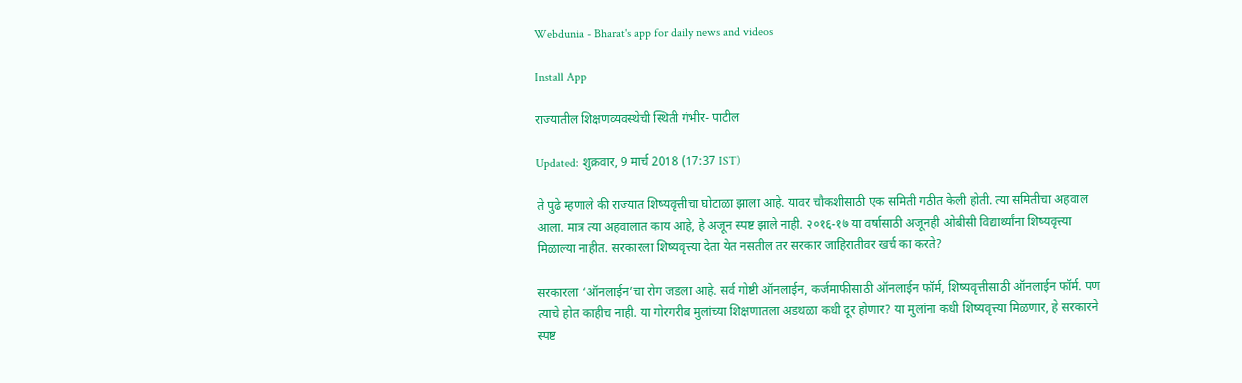Webdunia - Bharat's app for daily news and videos

Install App

राज्यातील शिक्षणव्यवस्थेची स्थिती गंभीर- पाटील

Updated: शुक्रवार, 9 मार्च 2018 (17:37 IST)

ते पुढे म्हणाले की राज्यात शिष्यवृत्तीचा घोटाळा झाला आहे. यावर चौकशीसाठी एक समिती गठीत केली होती. त्या समितीचा अहवाल आला. मात्र त्या अहवालात काय आहे, हे अजून स्पष्ट झाले नाही. २०१६-१७ या वर्षासाठी अजूनही ओबीसी विद्यार्थ्यांना शिष्यवृत्त्या मिळाल्या नाहीत. सरकारला शिष्यवृत्त्या देता येत नसतील तर सरकार जाहिरातीवर खर्च का करते?

सरकारला ‘ऑनलाईन’चा रोग जडला आहे. सर्व गोष्टी ऑनलाईन, कर्जमाफीसाठी ऑनलाईन फॉर्म, शिष्यवृत्तीसाठी ऑनलाईन फॉर्म. पण त्याचे होत काहीच नाही. या गोरगरीब मुलांच्या शिक्षणातला अडथळा कधी दूर होणार? या मुलांना कधी शिष्यवृत्त्या मिळणार, हे सरकारने स्पष्ट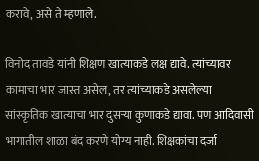करावे, असे ते म्हणाले.

विनोद तावडे यांनी शिक्षण खात्याकडे लक्ष द्यावे. त्यांच्यावर कामाचा भार जास्त असेल, तर त्यांच्याकडे असलेल्या सांस्कृतिक खात्याचा भार दुसऱ्या कुणाकडे द्यावा. पण आदिवासी भागातील शाळा बंद करणे योग्य नाही. शिक्षकांचा दर्जा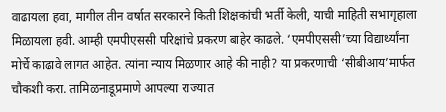वाढायला हवा, मागील तीन वर्षात सरकारने किती शिक्षकांची भर्ती केली, याची माहिती सभागृहाला मिळायला हवी. आम्ही एमपीएससी परिक्षांचे प्रकरण बाहेर काढले. ‘एमपीएससी’च्या विद्यार्थ्यांना मोर्चे काढावे लागत आहेत. त्यांना न्याय मिळणार आहे की नाही? या प्रकरणाची ‘सीबीआय’मार्फत चौकशी करा. तामिळनाडूप्रमाणे आपल्या राज्यात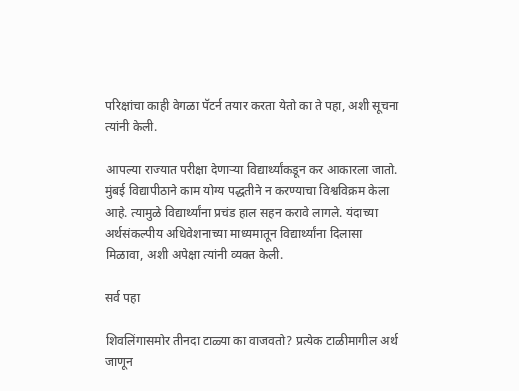परिक्षांचा काही वेगळा पॅटर्न तयार करता येतो का ते पहा, अशी सूचना त्यांनी केली.

आपल्या राज्यात परीक्षा देणाऱ्या विद्यार्थ्यांकडून कर आकारला जातो. मुंबई विद्यापीठाने काम योग्य पद्धतीने न करण्याचा विश्वविक्रम केला आहे. त्यामुळे विद्यार्थ्यांना प्रचंड हाल सहन करावे लागले. यंदाच्या अर्थसंकल्पीय अधिवेशनाच्या माध्यमातून विद्यार्थ्यांना दिलासा मिळावा, अशी अपेक्षा त्यांनी व्यक्त केली.

सर्व पहा

शिवलिंगासमोर तीनदा टाळ्या का वाजवतो? प्रत्येक टाळीमागील अर्थ जाणून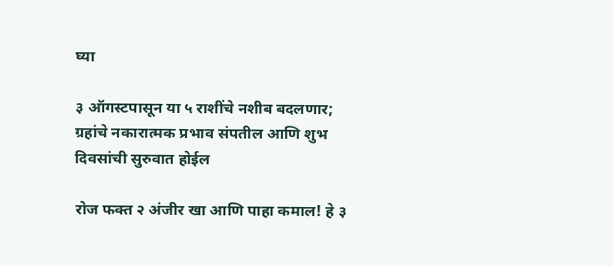घ्या

३ ऑगस्टपासून या ५ राशींचे नशीब बदलणार; ग्रहांचे नकारात्मक प्रभाव संपतील आणि शुभ दिवसांची सुरुवात होईल

रोज फक्त २ अंजीर खा आणि पाहा कमाल! हे ३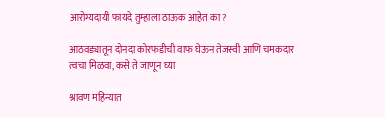आरोग्यदायी फायदे तुम्हाला ठाऊक आहेत का?

आठवड्यातून दोनदा कोरफडीची वाफ घेऊन तेजस्वी आणि चमकदार त्वचा मिळवा, कसे ते जाणून घ्या

श्रावण महिन्यात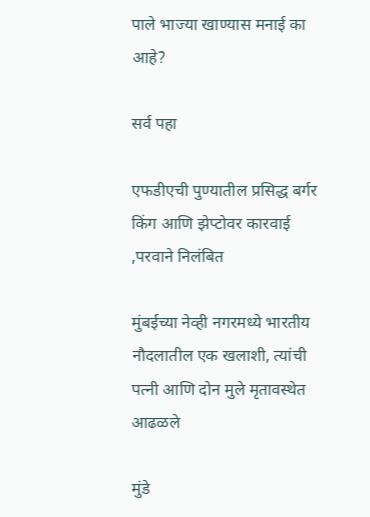पाले भाज्या खाण्यास मनाई का आहे?

सर्व पहा

एफडीएची पुण्यातील प्रसिद्ध बर्गर किंग आणि झेप्टोवर कारवाई ,परवाने निलंबित

मुंबईच्या नेव्ही नगरमध्ये भारतीय नौदलातील एक खलाशी, त्यांची पत्नी आणि दोन मुले मृतावस्थेत आढळले

मुंडे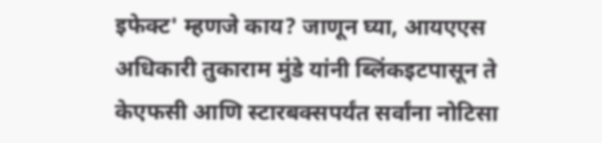इफेक्ट' म्हणजे काय? जाणून घ्या, आयएएस अधिकारी तुकाराम मुंडे यांनी ब्लिंकइटपासून ते केएफसी आणि स्टारबक्सपर्यंत सर्वांना नोटिसा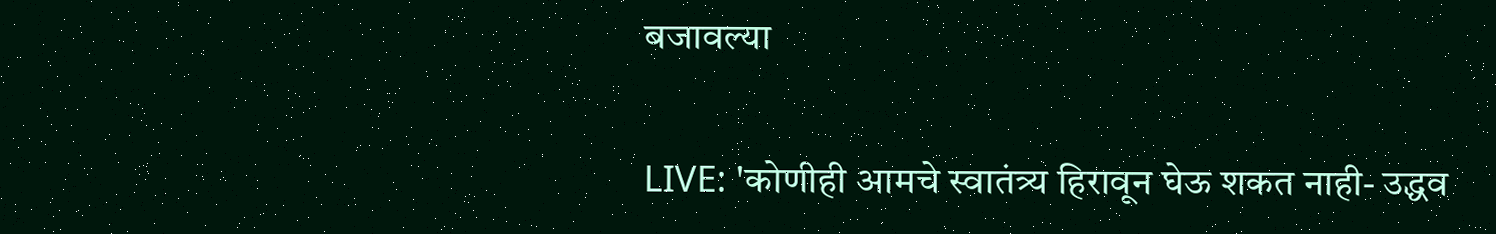बजावल्या

LIVE: 'कोणीही आमचे स्वातंत्र्य हिरावून घेऊ शकत नाही- उद्धव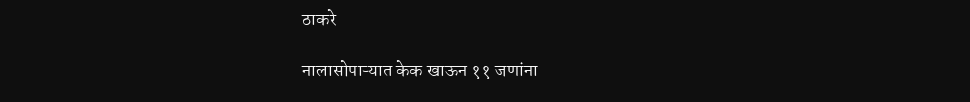ठाकरे

नालासोपाऱ्यात केक खाऊन ११ जणांना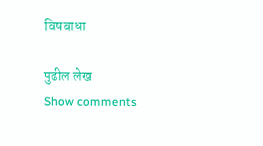विषबाधा

पुढील लेख
Show comments